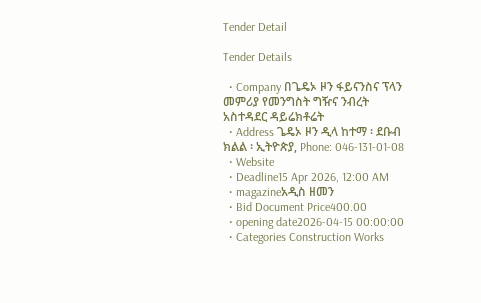Tender Detail

Tender Details

  • Company በጌዴኦ ዞን ፋይናንስና ፕላን መምሪያ የመንግስት ግዥና ንብረት አስተዳደር ዳይሬክቶሬት
  • Address ጌዴኦ ዞን ዲላ ከተማ ፡ ደቡብ ክልል ፡ ኢትዮጵያ, Phone: 046-131-01-08
  • Website
  • Deadline15 Apr 2026, 12:00 AM
  • magazineአዲስ ዘመን
  • Bid Document Price400.00
  • opening date2026-04-15 00:00:00
  • Categories Construction Works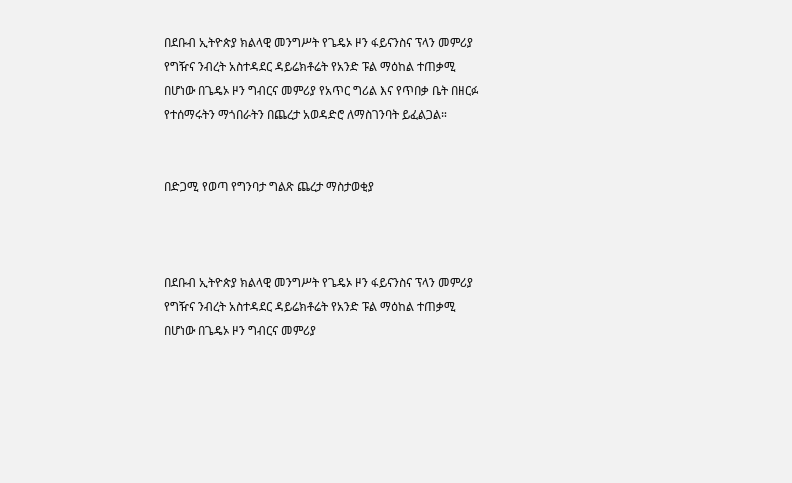በደቡብ ኢትዮጵያ ክልላዊ መንግሥት የጌዴኦ ዞን ፋይናንስና ፕላን መምሪያ የግዥና ንብረት አስተዳደር ዳይሬክቶሬት የአንድ ፑል ማዕከል ተጠቃሚ በሆነው በጌዴኦ ዞን ግብርና መምሪያ የአጥር ግሪል እና የጥበቃ ቤት በዘርፉ የተሰማሩትን ማጎበራትን በጨረታ አወዳድሮ ለማስገንባት ይፈልጋል።


በድጋሚ የወጣ የግንባታ ግልጽ ጨረታ ማስታወቂያ



በደቡብ ኢትዮጵያ ክልላዊ መንግሥት የጌዴኦ ዞን ፋይናንስና ፕላን መምሪያ የግዥና ንብረት አስተዳደር ዳይሬክቶሬት የአንድ ፑል ማዕከል ተጠቃሚ በሆነው በጌዴኦ ዞን ግብርና መምሪያ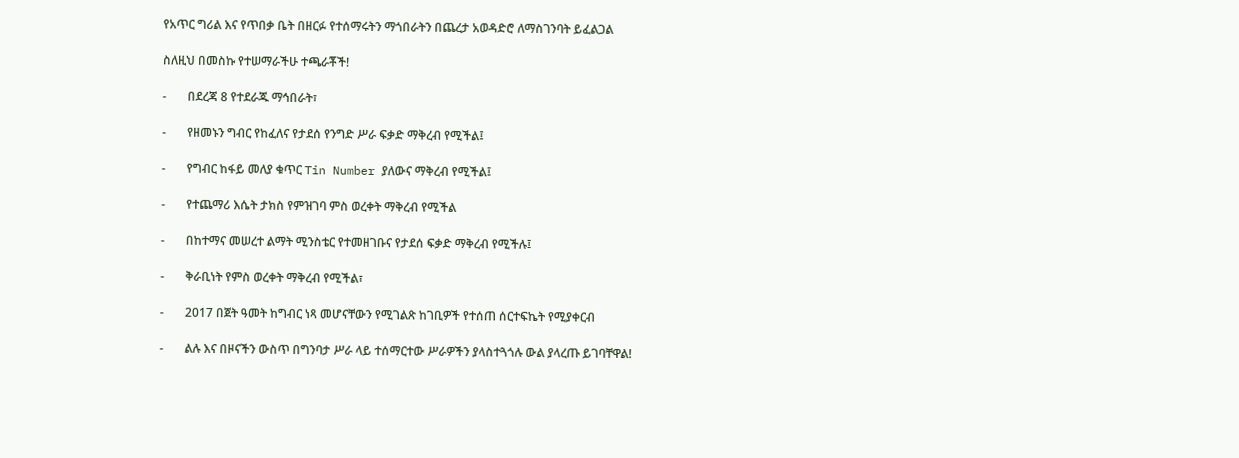የአጥር ግሪል እና የጥበቃ ቤት በዘርፉ የተሰማሩትን ማጎበራትን በጨረታ አወዳድሮ ለማስገንባት ይፈልጋል

ስለዚህ በመስኩ የተሠማራችሁ ተጫራቾች!

-       በደረጃ 8 የተደራጁ ማኅበራት፣

-       የዘመኑን ግብር የከፈለና የታደሰ የንግድ ሥራ ፍቃድ ማቅረብ የሚችል፤

-       የግብር ከፋይ መለያ ቁጥር Tin Number ያለውና ማቅረብ የሚችል፤

-       የተጨማሪ እሴት ታክስ የምዝገባ ምስ ወረቀት ማቅረብ የሚችል

-       በከተማና መሠረተ ልማት ሚንስቴር የተመዘገቡና የታደሰ ፍቃድ ማቅረብ የሚችሉ፤

-       ቅራቢነት የምስ ወረቀት ማቅረብ የሚችል፣

-       2017 በጀት ዓመት ከግብር ነጻ መሆናቸውን የሚገልጽ ከገቢዎች የተሰጠ ሰርተፍኬት የሚያቀርብ

-       ልሉ እና በዞናችን ውስጥ በግንባታ ሥራ ላይ ተሰማርተው ሥራዎችን ያላስተጓጎሉ ውል ያላረጡ ይገባቸዋል!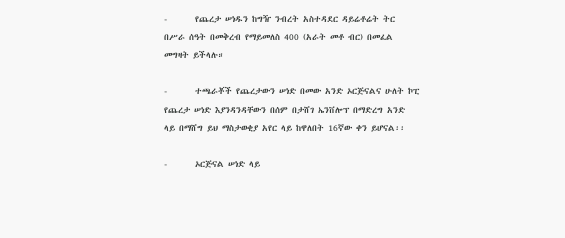-       የጨረታ ሠነዱን ከግዥ ንብረት አስተዳደር ዳይሬቶሬት ትር በሥራ ሰዓት በመቅረብ የማይመለስ 400 (አራት መቶ ብር) በመፈል መግዛት ይችላሉ።

-       ተጫራቾች የጨረታውን ሠነድ በመው አንድ ኦርጅናልና ሁለት ኮፒ የጨረታ ሠነድ እያንዳንዳቸውን በሰም በታሸገ ኤንቨሎፕ በማድረግ አንድ ላይ በማሸግ ይህ ማስታወቂያ አየር ላይ ከዋለበት 16ኛው ቀን ይሆናል፡፡

-       ኦርጅናል ሠነድ ላይ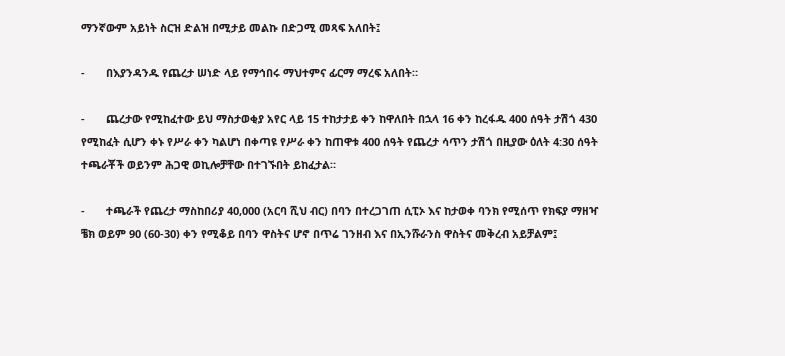ማንኛውም አይነት ስርዝ ድልዝ በሚታይ መልኩ በድጋሚ መጻፍ አለበት፤

-       በእያንዳንዱ የጨረታ ሠነድ ላይ የማኅበሩ ማህተምና ፊርማ ማረፍ አለበት።

-       ጨረታው የሚከፈተው ይህ ማስታወቂያ አየር ላይ 15 ተከታታይ ቀን ከዋለበት በኋላ 16 ቀን ከረፋዱ 400 ሰዓት ታሽጎ 430 የሚከፈት ሲሆን ቀኑ የሥራ ቀን ካልሆነ በቀጣዩ የሥራ ቀን ከጠዋቱ 400 ሰዓት የጨረታ ሳጥን ታሽጎ በዚያው ዕለት 4:30 ሰዓት ተጫራቾች ወይንም ሕጋዊ ወኪሎቻቸው በተገኙበት ይከፈታል።

-       ተጫራች የጨረታ ማስከበሪያ 40,000 (አርባ ሺህ ብር) በባን በተረጋገጠ ሲፒኦ እና ከታወቀ ባንክ የሚሰጥ የክፍያ ማዘዣ ቼክ ወይም 90 (60-30) ቀን የሚቆይ በባን ዋስትና ሆኖ በጥሬ ገንዘብ እና በኢንሹራንስ ዋስትና መቅረብ አይቻልም፤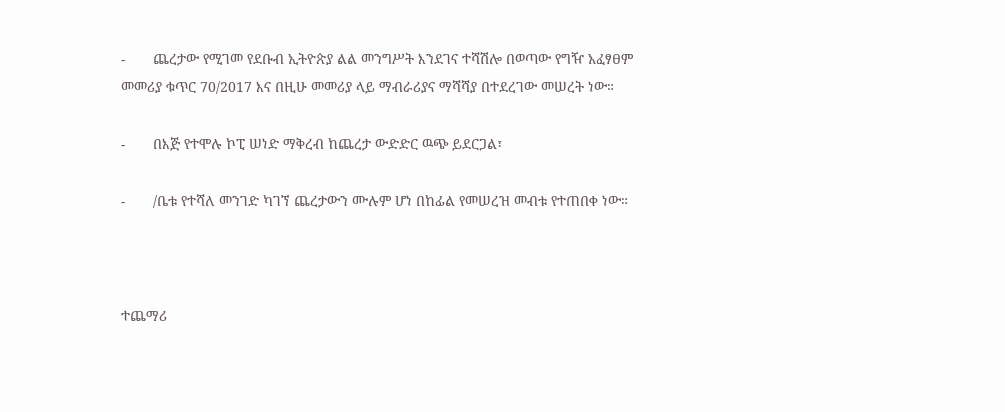-       ጨረታው የሚገመ የደቡብ ኢትዮጵያ ልል መንግሥት እንደገና ተሻሽሎ በወጣው የግዥ አፈፃፀም መመሪያ ቁጥር 70/2017 እና በዚሁ መመሪያ ላይ ማብራሪያና ማሻሻያ በተደረገው መሠረት ነው።

-       በእጅ የተሞሉ ኮፒ ሠነድ ማቅረብ ከጨረታ ውድድር ዉጭ ይደርጋል፣

-       /ቤቱ የተሻለ መንገድ ካገኘ ጨረታውን ሙሉም ሆነ በከፊል የመሠረዝ መብቱ የተጠበቀ ነው።



ተጨማሪ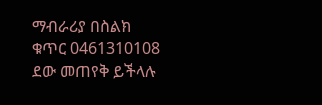ማብራሪያ በስልክ ቁጥር 0461310108 ደው መጠየቅ ይችላሉ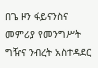በጌ ዞን ፋይናንስና መምሪያ የመንግሥት ግዥና ንብረት አስተዳደር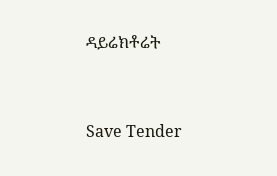ዳይሬክቶሬት



Save Tender